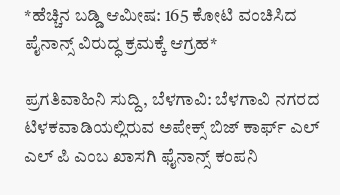*ಹೆಚ್ಚಿನ ಬಡ್ಡಿ ಆಮೀಷ: 165 ಕೋಟಿ ವಂಚಿಸಿದ ಪೈನಾನ್ಸ್ ವಿರುದ್ಧ ಕ್ರಮಕ್ಕೆ ಆಗ್ರಹ*

ಪ್ರಗತಿವಾಹಿನಿ ಸುದ್ದಿ, ಬೆಳಗಾವಿ: ಬೆಳಗಾವಿ ನಗರದ ಟಿಳಕವಾಡಿಯಲ್ಲಿರುವ ಅಪೇಕ್ಸ್ ಬಿಜ್ ಕಾರ್ಫ್ ಎಲ್ ಎಲ್ ಪಿ ಎಂಬ ಖಾಸಗಿ ಫೈನಾನ್ಸ್ ಕಂಪನಿ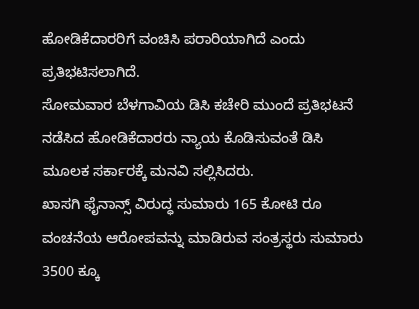ಹೋಡಿಕೆದಾರರಿಗೆ ವಂಚಿಸಿ ಪರಾರಿಯಾಗಿದೆ ಎಂದು ಪ್ರತಿಭಟಿಸಲಾಗಿದೆ.
ಸೋಮವಾರ ಬೆಳಗಾವಿಯ ಡಿಸಿ ಕಚೇರಿ ಮುಂದೆ ಪ್ರತಿಭಟನೆ ನಡೆಸಿದ ಹೋಡಿಕೆದಾರರು ನ್ಯಾಯ ಕೊಡಿಸುವಂತೆ ಡಿಸಿ ಮೂಲಕ ಸರ್ಕಾರಕ್ಕೆ ಮನವಿ ಸಲ್ಲಿಸಿದರು.
ಖಾಸಗಿ ಫೈನಾನ್ಸ್ ವಿರುದ್ಧ ಸುಮಾರು 165 ಕೋಟಿ ರೂ ವಂಚನೆಯ ಆರೋಪವನ್ನು ಮಾಡಿರುವ ಸಂತ್ರಸ್ಥರು ಸುಮಾರು 3500 ಕ್ಕೂ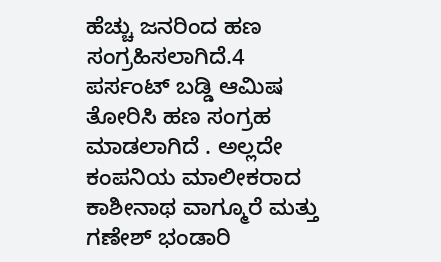ಹೆಚ್ಚು ಜನರಿಂದ ಹಣ ಸಂಗ್ರಹಿಸಲಾಗಿದೆ.4 ಪರ್ಸಂಟ್ ಬಡ್ಡಿ ಆಮಿಷ ತೋರಿಸಿ ಹಣ ಸಂಗ್ರಹ ಮಾಡಲಾಗಿದೆ . ಅಲ್ಲದೇ ಕಂಪನಿಯ ಮಾಲೀಕರಾದ ಕಾಶೀನಾಥ ವಾಗ್ಮೂರೆ ಮತ್ತು ಗಣೇಶ್ ಭಂಡಾರಿ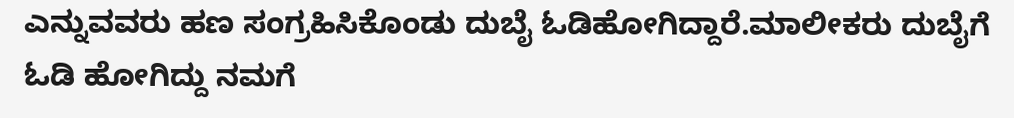ಎನ್ನುವವರು ಹಣ ಸಂಗ್ರಹಿಸಿಕೊಂಡು ದುಬೈ ಓಡಿಹೋಗಿದ್ದಾರೆ.ಮಾಲೀಕರು ದುಬೈಗೆ ಓಡಿ ಹೋಗಿದ್ದು ನಮಗೆ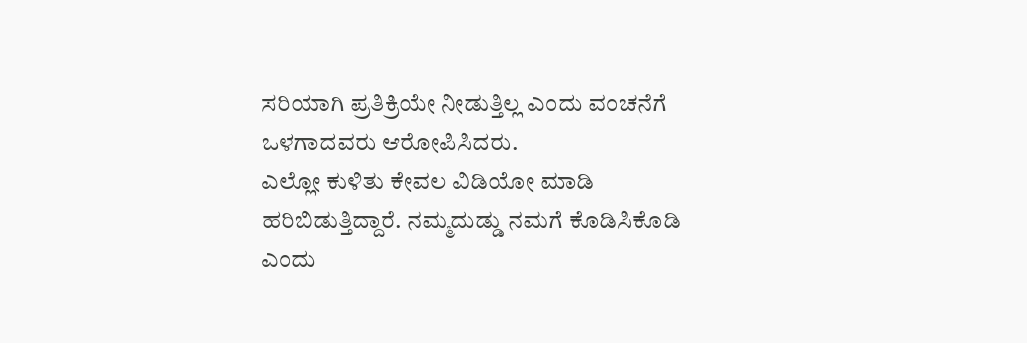ಸರಿಯಾಗಿ ಪ್ರತಿಕ್ರಿಯೇ ನೀಡುತ್ತಿಲ್ಲ ಎಂದು ವಂಚನೆಗೆ ಒಳಗಾದವರು ಆರೋಪಿಸಿದರು.
ಎಲ್ಲೋ ಕುಳಿತು ಕೇವಲ ವಿಡಿಯೋ ಮಾಡಿ ಹರಿಬಿಡುತ್ತಿದ್ದಾರೆ. ನಮ್ಮದುಡ್ಡು ನಮಗೆ ಕೊಡಿಸಿಕೊಡಿ ಎಂದು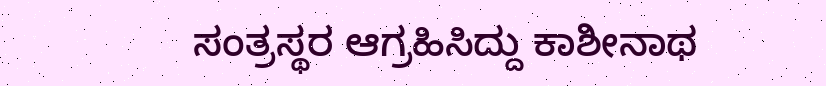ಸಂತ್ರಸ್ಥರ ಆಗ್ರಹಿಸಿದ್ದು ಕಾಶೀನಾಥ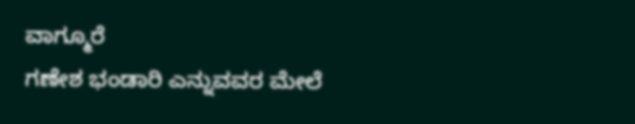ವಾಗ್ಮೂರೆ
ಗಣೇಶ ಭಂಡಾರಿ ಎನ್ನುವವರ ಮೇಲೆ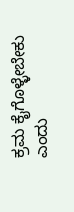ಕ್ರಮ ಕೈಗೊಳ್ಳೇಬೇಕು ಎಂದು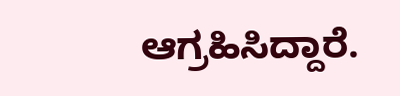ಆಗ್ರಹಿಸಿದ್ದಾರೆ.